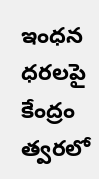ఇంధన ధరలపై కేంద్రం త్వరలో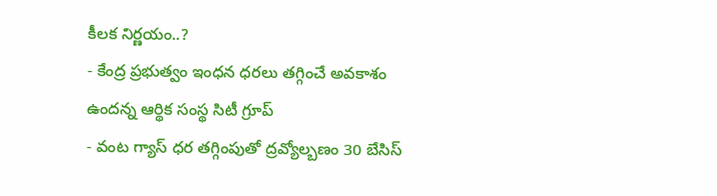కీలక నిర్ణయం..?
- కేంద్ర ప్రభుత్వం ఇంధన ధరలు తగ్గించే అవకాశం ఉందన్న ఆర్థిక సంస్థ సిటీ గ్రూప్
- వంట గ్యాస్ ధర తగ్గింపుతో ద్రవ్యోల్బణం 30 బేసిస్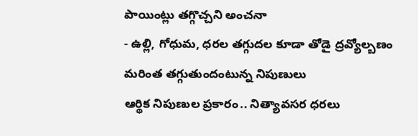పాయింట్లు తగ్గొచ్చని అంచనా
- ఉల్లి, గోధుమ, ధరల తగ్గుదల కూడా తోడై ద్రవ్యోల్బణం మరింత తగ్గుతుందంటున్న నిపుణులు
ఆర్థిక నిపుణుల ప్రకారం.. నిత్యావసర ధరలు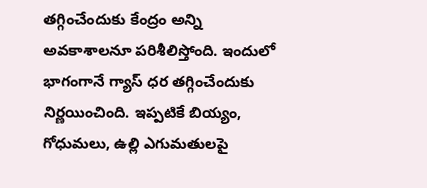తగ్గించేందుకు కేంద్రం అన్ని అవకాశాలనూ పరిశీలిస్తోంది. ఇందులో భాగంగానే గ్యాస్ ధర తగ్గించేందుకు నిర్ణయించింది. ఇప్పటికే బియ్యం, గోధుమలు, ఉల్లి ఎగుమతులపై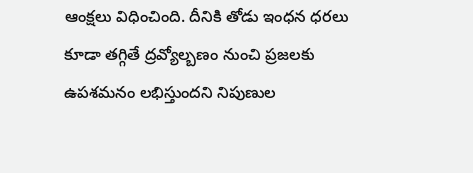ఆంక్షలు విధించింది. దీనికి తోడు ఇంధన ధరలు కూడా తగ్గితే ద్రవ్యోల్బణం నుంచి ప్రజలకు ఉపశమనం లభిస్తుందని నిపుణుల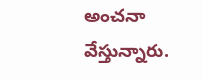అంచనా వేస్తున్నారు.